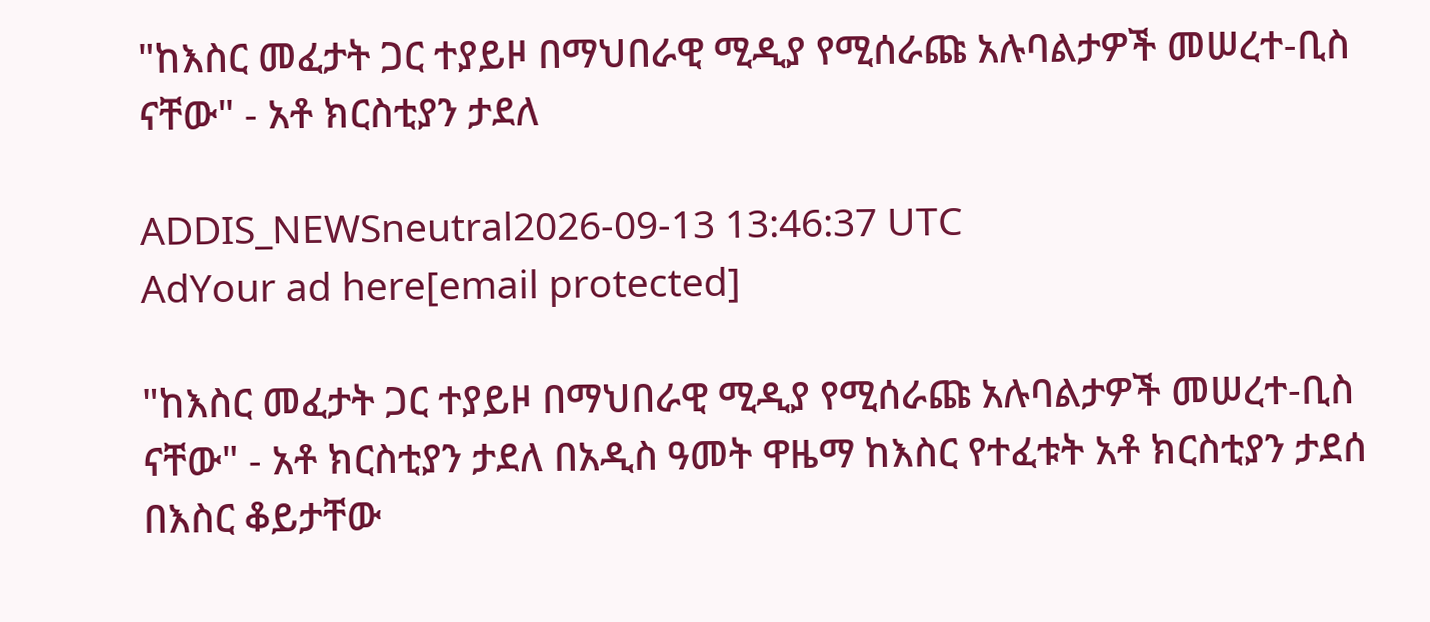"ከእስር መፈታት ጋር ተያይዞ በማህበራዊ ሚዲያ የሚሰራጩ አሉባልታዎች መሠረተ-ቢስ ናቸው" - አቶ ክርስቲያን ታደለ

ADDIS_NEWSneutral2026-09-13 13:46:37 UTC
AdYour ad here[email protected]

"ከእስር መፈታት ጋር ተያይዞ በማህበራዊ ሚዲያ የሚሰራጩ አሉባልታዎች መሠረተ-ቢስ ናቸው" - አቶ ክርስቲያን ታደለ በአዲስ ዓመት ዋዜማ ከእስር የተፈቱት አቶ ክርስቲያን ታደሰ በእስር ቆይታቸው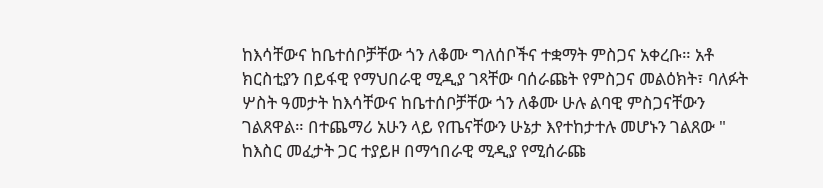ከእሳቸውና ከቤተሰቦቻቸው ጎን ለቆሙ ግለሰቦችና ተቋማት ምስጋና አቀረቡ። አቶ ክርስቲያን በይፋዊ የማህበራዊ ሚዲያ ገጻቸው ባሰራጩት የምስጋና መልዕክት፣ ባለፉት ሦስት ዓመታት ከእሳቸውና ከቤተሰቦቻቸው ጎን ለቆሙ ሁሉ ልባዊ ምስጋናቸውን ገልጸዋል። በተጨማሪ አሁን ላይ የጤናቸውን ሁኔታ እየተከታተሉ መሆኑን ገልጸው " ከእስር መፈታት ጋር ተያይዞ በማኅበራዊ ሚዲያ የሚሰራጩ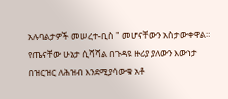አሉባልታዎች መሠረተ-ቢስ " መሆናቸውን አስታውቀዋል። የጤናቸው ሁኔታ ሲሻሻል በጉዳዩ ዙሪያ ያለውን እውነታ በዝርዝር ለሕዝብ እንደሚያሳውቁ አቶ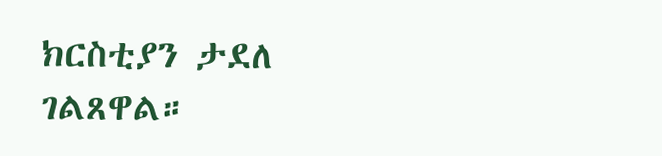ክርስቲያን ታደለ ገልጸዋል።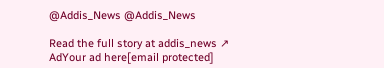@Addis_News @Addis_News

Read the full story at addis_news ↗
AdYour ad here[email protected]